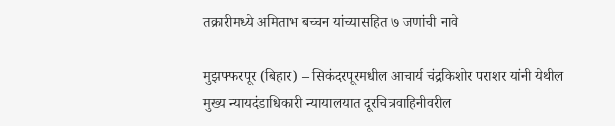तक्रारीमध्ये अमिताभ बच्चन यांच्यासहित ७ जणांची नावे

मुझफ्फरपूर (बिहार) – सिकंदरपूरमधील आचार्य चंद्रकिशोर पराशर यांनी येथील मुख्य न्यायदंडाधिकारी न्यायालयात दूरचित्रवाहिनीवरील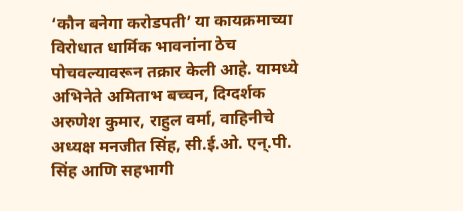‘कौन बनेगा करोडपती’ या कायक्रमाच्या विरोधात धार्मिक भावनांना ठेच पोचवल्यावरून तक्रार केली आहे. यामध्ये अभिनेते अमिताभ बच्चन, दिग्दर्शक अरुणेश कुमार, राहुल वर्मा, वाहिनीचे अध्यक्ष मनजीत सिंह, सी.ई.ओ. एन्.पी. सिंह आणि सहभागी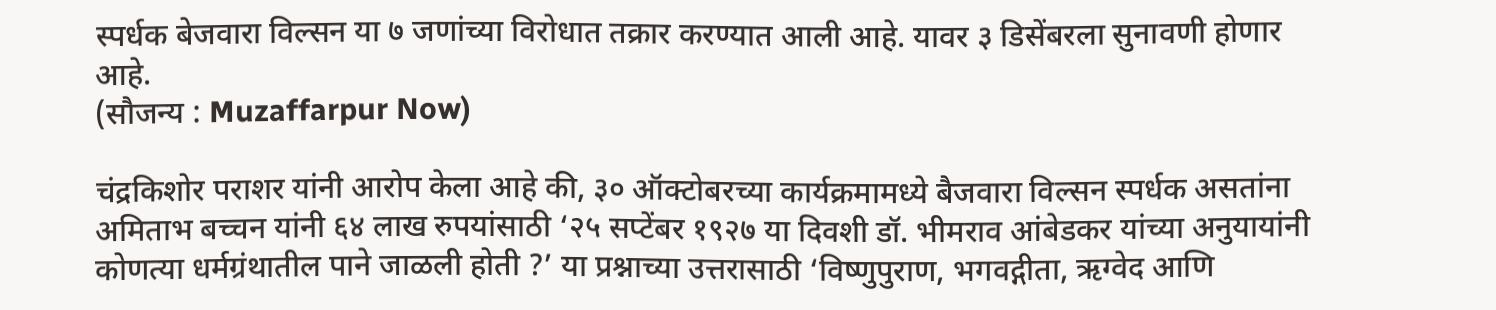स्पर्धक बेजवारा विल्सन या ७ जणांच्या विरोधात तक्रार करण्यात आली आहे. यावर ३ डिसेंबरला सुनावणी होणार आहे.
(सौजन्य : Muzaffarpur Now)

चंद्रकिशोर पराशर यांनी आरोप केला आहे की, ३० ऑक्टोबरच्या कार्यक्रमामध्ये बैजवारा विल्सन स्पर्धक असतांना अमिताभ बच्चन यांनी ६४ लाख रुपयांसाठी ‘२५ सप्टेंबर १९२७ या दिवशी डॉ. भीमराव आंबेडकर यांच्या अनुयायांनी कोणत्या धर्मग्रंथातील पाने जाळली होती ?’ या प्रश्नाच्या उत्तरासाठी ‘विष्णुपुराण, भगवद्गीता, ऋग्वेद आणि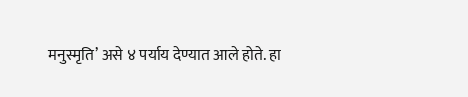मनुस्मृति’ असे ४ पर्याय देण्यात आले होते. हा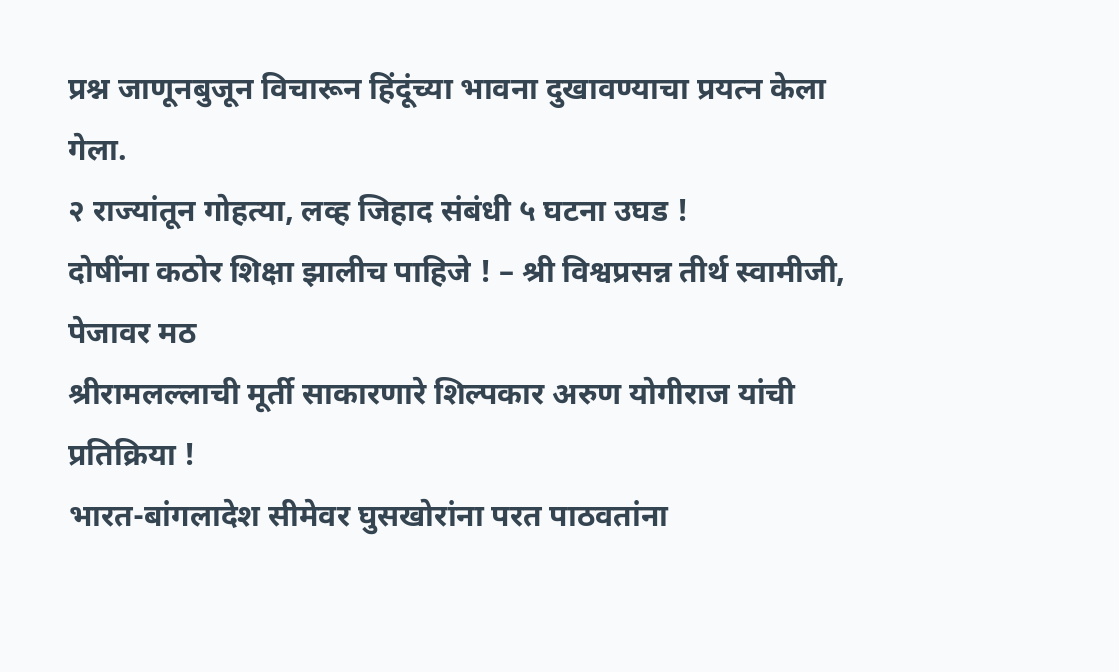प्रश्न जाणूनबुजून विचारून हिंदूंच्या भावना दुखावण्याचा प्रयत्न केला गेला.
२ राज्यांतून गोहत्या, लव्ह जिहाद संबंधी ५ घटना उघड !
दोषींना कठोर शिक्षा झालीच पाहिजे ! – श्री विश्वप्रसन्न तीर्थ स्वामीजी, पेजावर मठ
श्रीरामलल्लाची मूर्ती साकारणारे शिल्पकार अरुण योगीराज यांची प्रतिक्रिया !
भारत-बांगलादेश सीमेवर घुसखोरांना परत पाठवतांना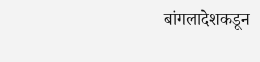बांगलादेशकडून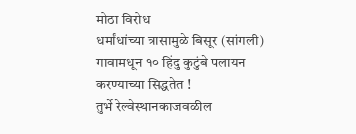मोठा विरोध
धर्मांधांच्या त्रासामुळे बिसूर (सांगली) गावामधून १० हिंदु कुटुंबे पलायन करण्याच्या सिद्धतेत !
तुर्भे रेल्वेस्थानकाजवळील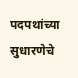पदपथांच्या सुधारणेचे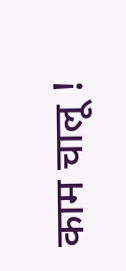काम चालू !